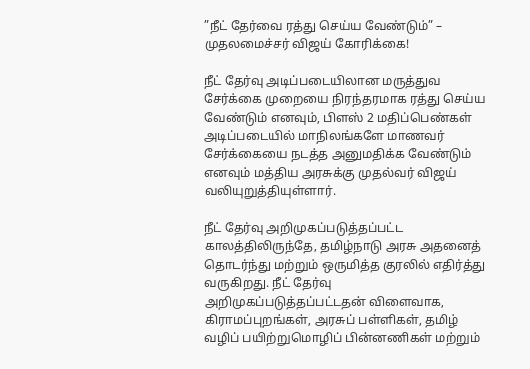”நீட் தேர்வை ரத்து செய்ய வேண்டும்” – முதலமைச்சர் விஜய் கோரிக்கை!

நீட் தேர்வு அடிப்படையிலான மருத்துவ சேர்க்கை முறையை நிரந்தரமாக ரத்து செய்ய வேண்டும் எனவும், பிளஸ் 2 மதிப்பெண்கள் அடிப்படையில் மாநிலங்களே மாணவர் சேர்க்கையை நடத்த அனுமதிக்க வேண்டும் எனவும் மத்திய அரசுக்கு முதல்வர் விஜய் வலியுறுத்தியுள்ளார்.

நீட் தேர்வு அறிமுகப்படுத்தப்பட்ட காலத்திலிருந்தே, தமிழ்நாடு அரசு அதனைத் தொடர்ந்து மற்றும் ஒருமித்த குரலில் எதிர்த்து வருகிறது. நீட் தேர்வு அறிமுகப்படுத்தப்பட்டதன் விளைவாக, கிராமப்புறங்கள், அரசுப் பள்ளிகள், தமிழ் வழிப் பயிற்றுமொழிப் பின்னணிகள் மற்றும்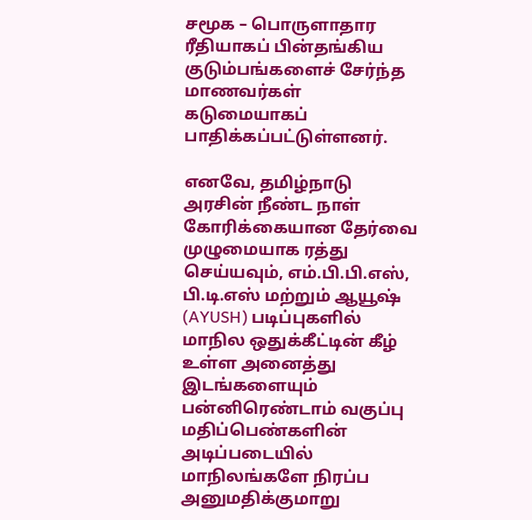சமூக – பொருளாதார ரீதியாகப் பின்தங்கிய குடும்பங்களைச் சேர்ந்த மாணவர்கள் கடுமையாகப் பாதிக்கப்பட்டுள்ளனர்.

எனவே, தமிழ்நாடு அரசின் நீண்ட நாள் கோரிக்கையான தேர்வை முழுமையாக ரத்து செய்யவும், எம்.பி.பி.எஸ், பி.டி.எஸ் மற்றும் ஆயூஷ் (AYUSH) படிப்புகளில் மாநில ஒதுக்கீட்டின் கீழ் உள்ள அனைத்து இடங்களையும் பன்னிரெண்டாம் வகுப்பு மதிப்பெண்களின் அடிப்படையில் மாநிலங்களே நிரப்ப அனுமதிக்குமாறு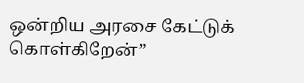ஒன்றிய அரசை கேட்டுக் கொள்கிறேன்”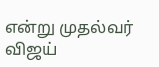என்று முதல்வர் விஜய்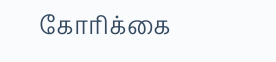கோரிக்கை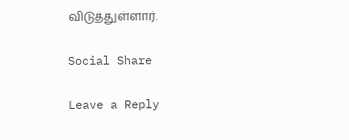விடுத்துள்ளார்.

Social Share

Leave a Reply